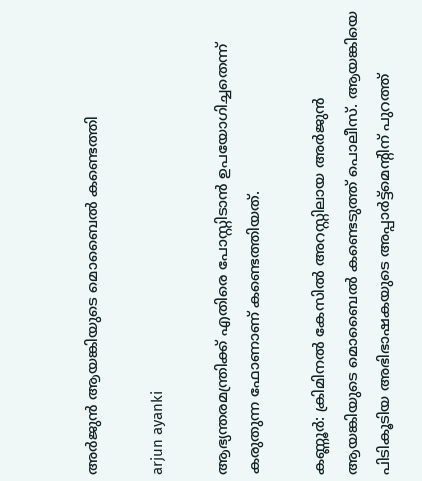അര്‍ജുന്‍ ആയങ്കിയുടെ മൊബൈല്‍ കണ്ടെത്തി

arjun ayanki

ആഭ്യന്തരമന്ത്രിക്ക് എതിരെ പോസ്റ്റിടാന്‍ ഉപയോഗിച്ചതെന്ന് കരുതുന്ന ഫോണാണ് കണ്ടെത്തിയത്.

കണ്ണൂര്‍: ക്രിമിനല്‍ കേസില്‍ അറസ്റ്റിലായ അര്‍ജുന്‍ ആയങ്കിയുടെ മൊബൈല്‍ കണ്ടെടുത്ത് പൊലീസ്. ആയങ്കിയെ പിടികൂടിയ അഭിഭാഷകയുടെ അപ്പാര്‍ട്ട്‌മെന്റിന് പുറത്ത്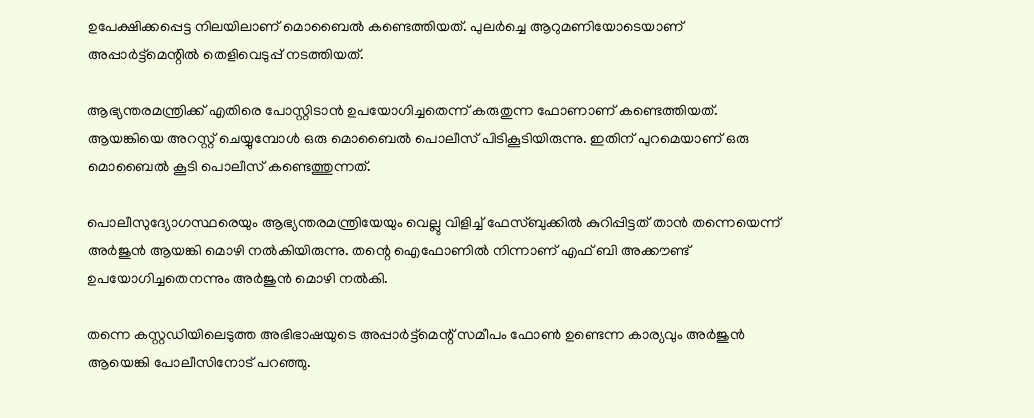ഉപേക്ഷിക്കപ്പെട്ട നിലയിലാണ് മൊബൈല്‍ കണ്ടെത്തിയത്. പുലര്‍ച്ചെ ആറുമണിയോടെയാണ് അപ്പാര്‍ട്ട്‌മെന്റില്‍ തെളിവെടുപ്പ് നടത്തിയത്.

ആഭ്യന്തരമന്ത്രിക്ക് എതിരെ പോസ്റ്റിടാന്‍ ഉപയോഗിച്ചതെന്ന് കരുതുന്ന ഫോണാണ് കണ്ടെത്തിയത്. ആയങ്കിയെ അറസ്റ്റ് ചെയ്യുമ്പോള്‍ ഒരു മൊബൈല്‍ പൊലീസ് പിടികൂടിയിരുന്നു. ഇതിന് പുറമെയാണ് ഒരു മൊബൈല്‍ കൂടി പൊലീസ് കണ്ടെത്തുന്നത്.

പൊലീസുദ്യോഗസ്ഥരെയും ആഭ്യന്തരമന്ത്രിയേയും വെല്ലു വിളിച്ച് ഫേസ്ബുക്കില്‍ കുറിപ്പിട്ടത് താന്‍ തന്നെയെന്ന് അര്‍ജുന്‍ ആയങ്കി മൊഴി നൽകിയിരുന്നു. തന്റെ ഐഫോണിൽ നിന്നാണ് എഫ് ബി അക്കൗണ്ട് ഉപയോഗിച്ചതെനന്നും അർജുൻ മൊഴി നൽകി.

തന്നെ കസ്റ്റഡിയിലെടുത്ത അഭിഭാഷയുടെ അപ്പാർട്ട്മെന്റ് സമീപം ഫോൺ ഉണ്ടെന്ന കാര്യവും അർജുൻ ആയെങ്കി പോലീസിനോട് പറഞ്ഞു.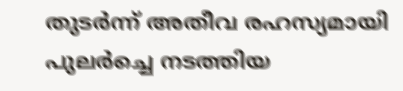തുടർന്ന് അതീവ രഹസ്യമായി പുലർച്ചെ നടത്തിയ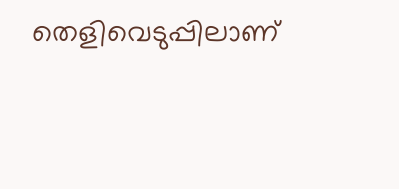തെളിവെടുപ്പിലാണ്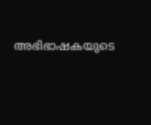അഭിഭാഷകയുടെ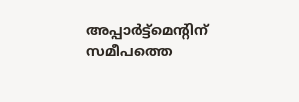അപ്പാർട്ട്മെന്റിന് സമീപത്തെ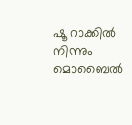ഷൂ റാക്കിൽ നിന്നും മൊബൈൽ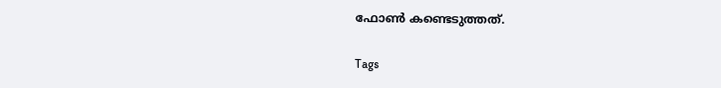ഫോൺ കണ്ടെടുത്തത്.

Tags